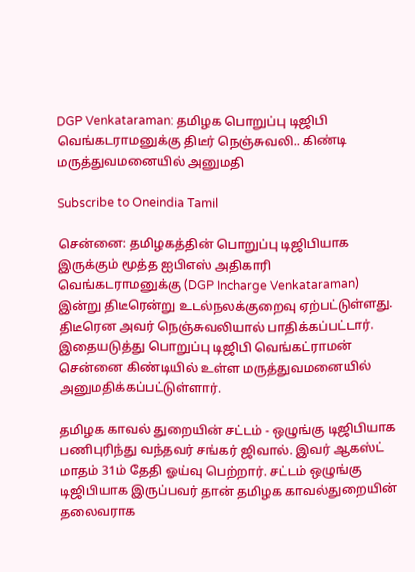DGP Venkataraman: தமிழக பொறுப்பு டிஜிபி வெங்கடராமனுக்கு திடீர் நெஞ்சுவலி.. கிண்டி மருத்துவமனையில் அனுமதி

Subscribe to Oneindia Tamil

சென்னை: தமிழகத்தின் பொறுப்பு டிஜிபியாக இருக்கும் மூத்த ஐபிஎஸ் அதிகாரி வெங்கடராமனுக்கு (DGP Incharge Venkataraman) இன்று திடீரென்று உடல்நலக்குறைவு ஏற்பட்டுள்ளது. திடீரென அவர் நெஞ்சுவலியால் பாதிக்கப்பட்டார். இதையடுத்து பொறுப்பு டிஜிபி வெங்கட்ராமன் சென்னை கிண்டியில் உள்ள மருத்துவமனையில் அனுமதிக்கப்பட்டுள்ளார்.

தமிழக காவல் துறையின் சட்டம் - ஒழுங்கு டிஜிபியாக பணிபுரிந்து வந்தவர் சங்கர் ஜிவால். இவர் ஆகஸ்ட் மாதம் 31ம் தேதி ஓய்வு பெற்றார். சட்டம் ஒழுங்கு டிஜிபியாக இருப்பவர் தான் தமிழக காவல்துறையின் தலைவராக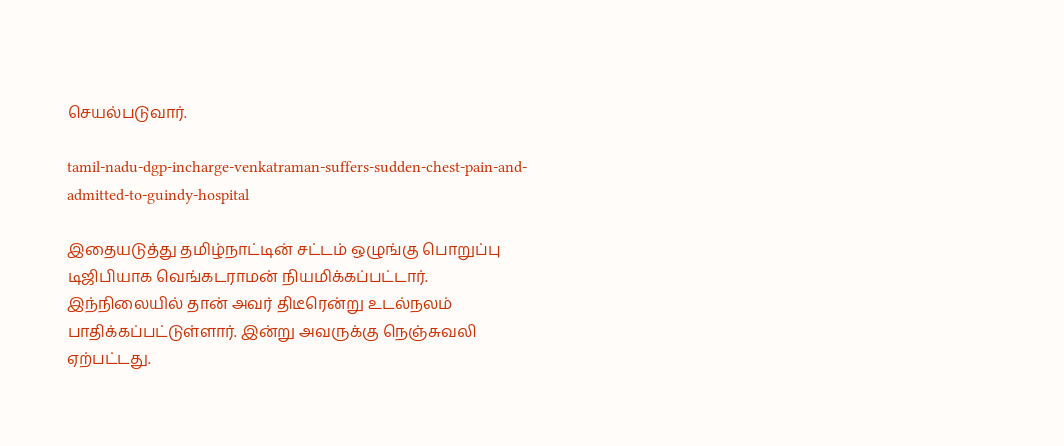செயல்படுவார்.

tamil-nadu-dgp-incharge-venkatraman-suffers-sudden-chest-pain-and-admitted-to-guindy-hospital

இதையடுத்து தமிழ்நாட்டின் சட்டம் ஒழுங்கு பொறுப்பு டிஜிபியாக வெங்கடராமன் நியமிக்கப்பட்டார். இந்நிலையில் தான் அவர் திடீரென்று உடல்நலம் பாதிக்கப்பட்டுள்ளார். இன்று அவருக்கு நெஞ்சுவலி ஏற்பட்டது.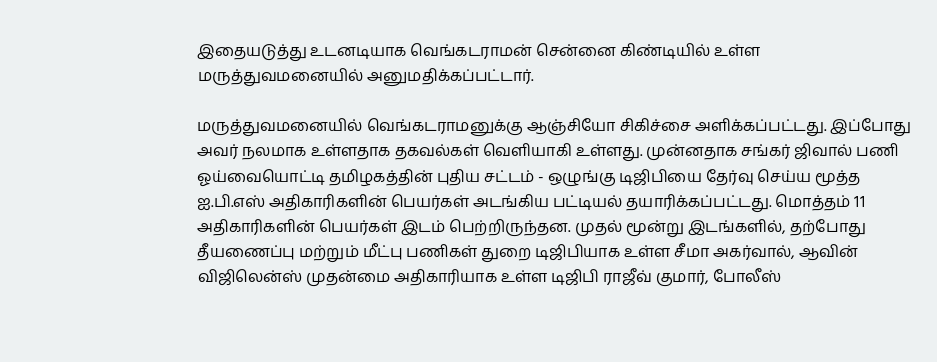இதையடுத்து உடனடியாக வெங்கடராமன் சென்னை கிண்டியில் உள்ள மருத்துவமனையில் அனுமதிக்கப்பட்டார்.

மருத்துவமனையில் வெங்கடராமனுக்கு ஆஞ்சியோ சிகிச்சை அளிக்கப்பட்டது. இப்போது அவர் நலமாக உள்ளதாக தகவல்கள் வெளியாகி உள்ளது. முன்னதாக சங்கர் ஜிவால் பணி ஓய்வையொட்டி தமிழகத்தின் புதிய சட்டம் - ஒழுங்கு டிஜிபியை தேர்வு செய்ய மூத்த ஐ.பி.எஸ் அதிகாரிகளின் பெயர்கள் அடங்கிய பட்டியல் தயாரிக்கப்பட்டது. மொத்தம் 11 அதிகாரிகளின் பெயர்கள் இடம் பெற்றிருந்தன. முதல் மூன்று இடங்களில், தற்போது தீயணைப்பு மற்றும் மீட்பு பணிகள் துறை டிஜிபியாக உள்ள சீமா அகர்வால், ஆவின் விஜிலென்ஸ் முதன்மை அதிகாரியாக உள்ள டிஜிபி ராஜீவ் குமார், போலீஸ்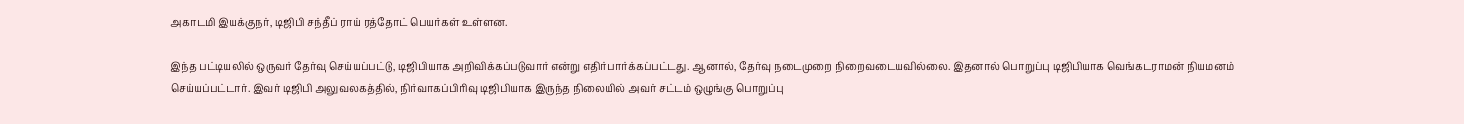அகாடமி இயக்குநர், டிஜிபி சந்தீப் ராய் ரத்தோட் பெயர்கள் உள்ளன.

இந்த பட்டியலில் ஒருவர் தேர்வு செய்யப்பட்டு, டிஜிபியாக அறிவிக்கப்படுவார் என்று எதிர்பார்க்கப்பட்டது. ஆனால், தேர்வு நடைமுறை நிறைவடையவில்லை. இதனால் பொறுப்பு டிஜிபியாக வெங்கடராமன் நியமனம் செய்யப்பட்டார். இவர் டிஜிபி அலுவலகத்தில், நிர்வாகப்பிரிவு டிஜிபியாக இருந்த நிலையில் அவர் சட்டம் ஒழுங்கு பொறுப்பு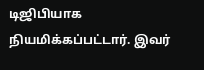டிஜிபியாக நியமிக்கப்பட்டார். இவர்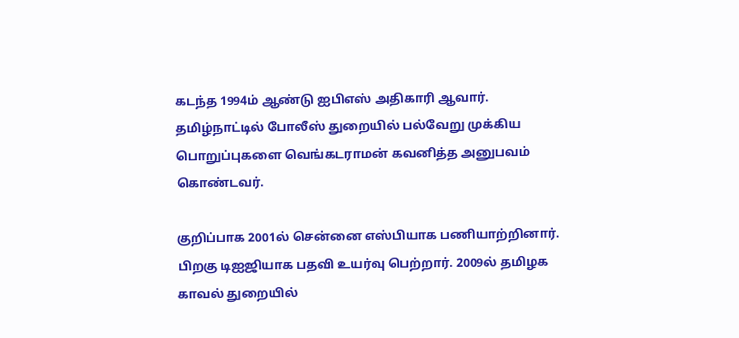கடந்த 1994ம் ஆண்டு ஐபிஎஸ் அதிகாரி ஆவார். தமிழ்நாட்டில் போலீஸ் துறையில் பல்வேறு முக்கிய பொறுப்புகளை வெங்கடராமன் கவனித்த அனுபவம் கொண்டவர்.

குறிப்பாக 2001ல் சென்னை எஸ்பியாக பணியாற்றினார். பிறகு டிஐஜியாக பதவி உயர்வு பெற்றார். 2009ல் தமிழக காவல் துறையில்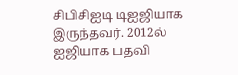சிபிசிஐடி டிஐஜியாக இருந்தவர். 2012ல் ஐஜியாக பதவி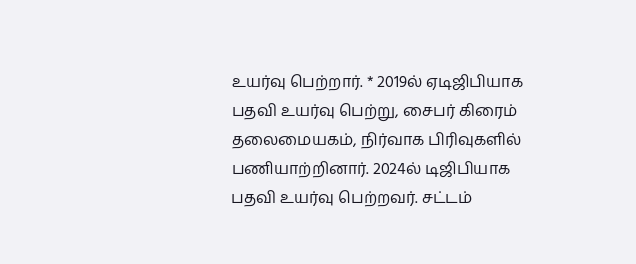உயர்வு பெற்றார். * 2019ல் ஏடிஜிபியாக பதவி உயர்வு பெற்று, சைபர் கிரைம் தலைமையகம், நிர்வாக பிரிவுகளில் பணியாற்றினார். 2024ல் டிஜிபியாக பதவி உயர்வு பெற்றவர். சட்டம்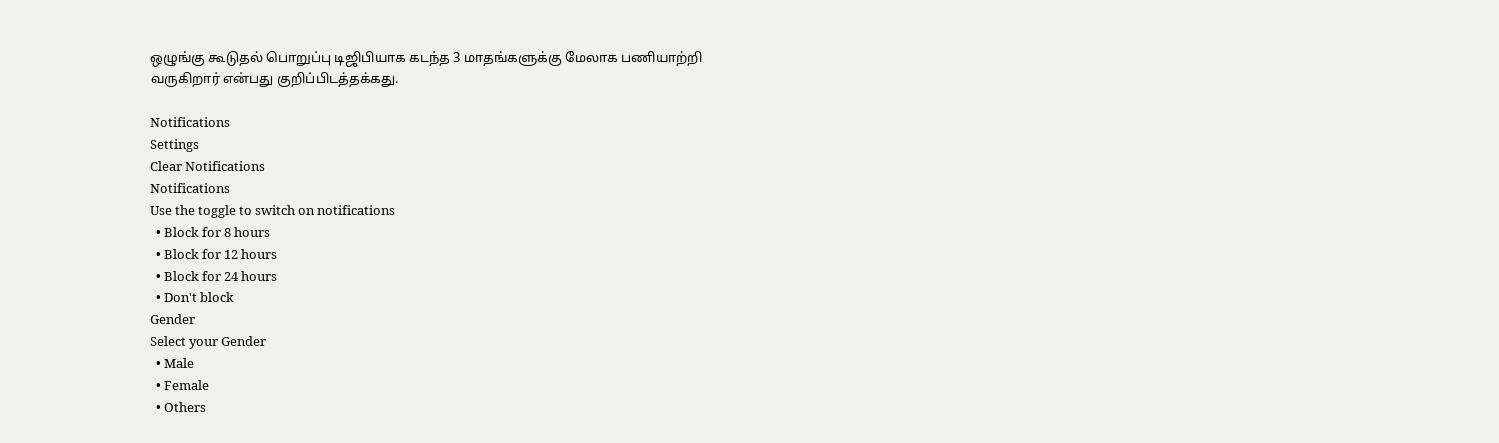ஒழுங்கு கூடுதல் பொறுப்பு டிஜிபியாக கடந்த 3 மாதங்களுக்கு மேலாக பணியாற்றி வருகிறார் என்பது குறிப்பிடத்தக்கது.

Notifications
Settings
Clear Notifications
Notifications
Use the toggle to switch on notifications
  • Block for 8 hours
  • Block for 12 hours
  • Block for 24 hours
  • Don't block
Gender
Select your Gender
  • Male
  • Female
  • Others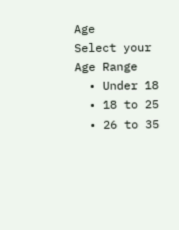Age
Select your Age Range
  • Under 18
  • 18 to 25
  • 26 to 35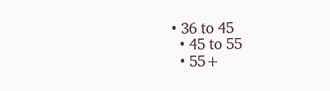• 36 to 45
  • 45 to 55
  • 55+